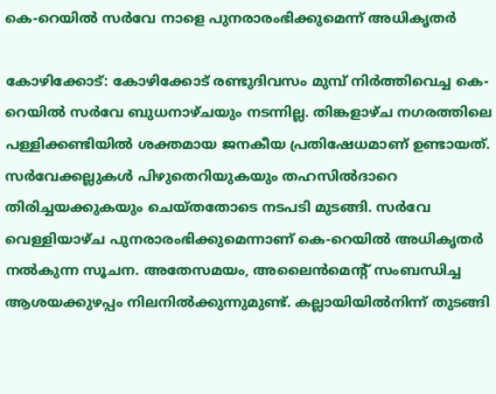കെ-റെയിൽ സർവേ നാളെ പുനരാരംഭിക്കുമെന്ന് അധികൃതർ

കോഴിക്കോട്: കോഴിക്കോട് രണ്ടുദിവസം മുമ്പ് നിർത്തിവെച്ച കെ-റെയിൽ സർവേ ബുധനാഴ്ചയും നടന്നില്ല. തിങ്കളാഴ്ച നഗരത്തിലെ പള്ളിക്കണ്ടിയിൽ ശക്തമായ ജനകീയ പ്രതിഷേധമാണ് ഉണ്ടായത്. സർവേക്കല്ലുകൾ പിഴുതെറിയുകയും തഹസിൽദാറെ തിരിച്ചയക്കുകയും ചെയ്തതോടെ നടപടി മുടങ്ങി. സർവേ വെള്ളിയാഴ്ച പുനരാരംഭിക്കുമെന്നാണ് കെ-റെയിൽ അധികൃതർ നൽകുന്ന സൂചന. അതേസമയം, അലൈൻമെന്‍റ് സംബന്ധിച്ച ആശയക്കുഴപ്പം നിലനിൽക്കുന്നുമുണ്ട്. കല്ലായിയിൽനിന്ന് തുടങ്ങി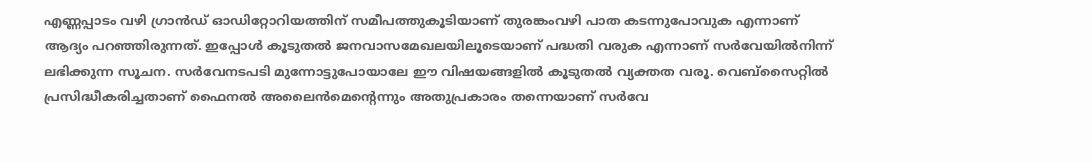എണ്ണപ്പാടം വഴി ഗ്രാൻഡ് ഓഡിറ്റോറിയത്തിന് സമീപത്തുകൂടിയാണ് തുരങ്കംവഴി പാത കടന്നുപോവുക എന്നാണ് ആദ്യം പറഞ്ഞിരുന്നത്. ഇപ്പോൾ കൂടുതൽ ജനവാസമേഖലയിലൂടെയാണ് പദ്ധതി വരുക എന്നാണ് സർവേയിൽനിന്ന് ലഭിക്കുന്ന സൂചന. സർവേനടപടി മുന്നോട്ടുപോയാലേ ഈ വിഷയങ്ങളിൽ കൂടുതൽ വ്യക്തത വരൂ. വെബ്സൈറ്റിൽ പ്രസിദ്ധീകരിച്ചതാണ് ഫൈനൽ അലൈന്‍മെന്‍റെന്നും അതുപ്രകാരം തന്നെയാണ് സർവേ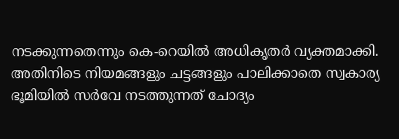നടക്കുന്നതെന്നും കെ-റെയിൽ അധികൃതർ വ്യക്തമാക്കി. അതിനിടെ നിയമങ്ങളും ചട്ടങ്ങളും പാലിക്കാതെ സ്വകാര്യ ഭൂമിയിൽ സർവേ നടത്തുന്നത് ചോദ്യം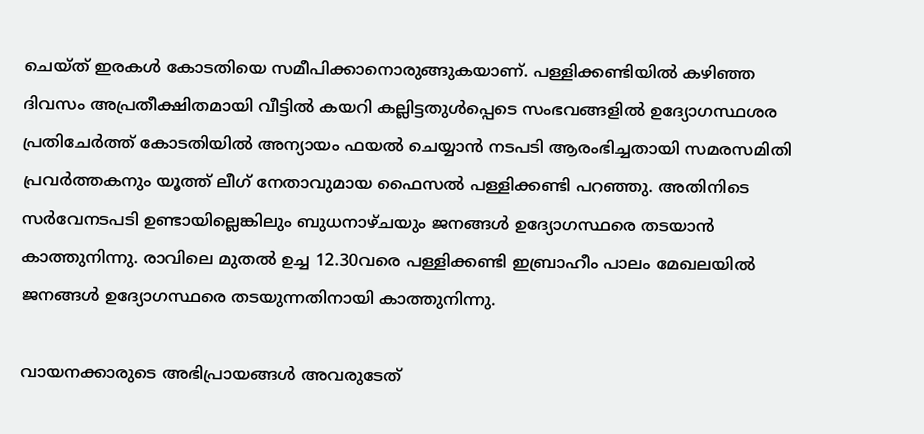ചെയ്ത് ഇരകൾ കോടതിയെ സമീപിക്കാനൊരുങ്ങുകയാണ്. പള്ളിക്കണ്ടിയിൽ കഴിഞ്ഞ ദിവസം അപ്രതീക്ഷിതമായി വീട്ടിൽ കയറി കല്ലിട്ടതുൾപ്പെടെ സംഭവങ്ങളിൽ ഉദ്യോഗസ്ഥശര പ്രതിചേർത്ത് കോടതിയിൽ അന്യായം ഫയൽ ചെയ്യാൻ നടപടി ആരംഭിച്ചതായി സമരസമിതി പ്രവർത്തകനും യൂത്ത് ലീഗ് നേതാവുമായ ഫൈസൽ പള്ളിക്കണ്ടി പറഞ്ഞു. അതിനിടെ സർവേനടപടി ഉണ്ടായില്ലെങ്കിലും ബുധനാഴ്ചയും ജനങ്ങൾ ഉദ്യോഗസ്ഥരെ തടയാൻ കാത്തുനിന്നു. രാവിലെ മുതൽ ഉച്ച 12.30വരെ പള്ളിക്കണ്ടി ഇബ്രാഹീം പാലം മേഖലയിൽ ജനങ്ങൾ ഉദ്യോഗസ്ഥരെ തടയുന്നതിനായി കാത്തുനിന്നു.

വായനക്കാരുടെ അഭിപ്രായങ്ങള്‍ അവരുടേത്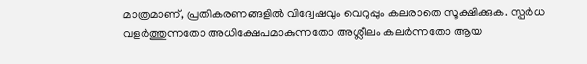മാത്രമാണ്, പ്രതികരണങ്ങളിൽ വിദ്വേഷവും വെറുപ്പും കലരാതെ സൂക്ഷിക്കുക. സ്പർധ വളർത്തുന്നതോ അധിക്ഷേപമാകുന്നതോ അശ്ലീലം കലർന്നതോ ആയ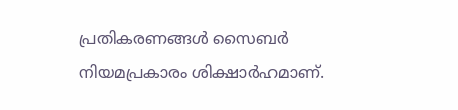പ്രതികരണങ്ങൾ സൈബർ നിയമപ്രകാരം ശിക്ഷാർഹമാണ്.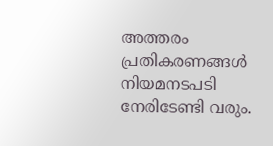അത്തരം പ്രതികരണങ്ങൾ നിയമനടപടി നേരിടേണ്ടി വരും.